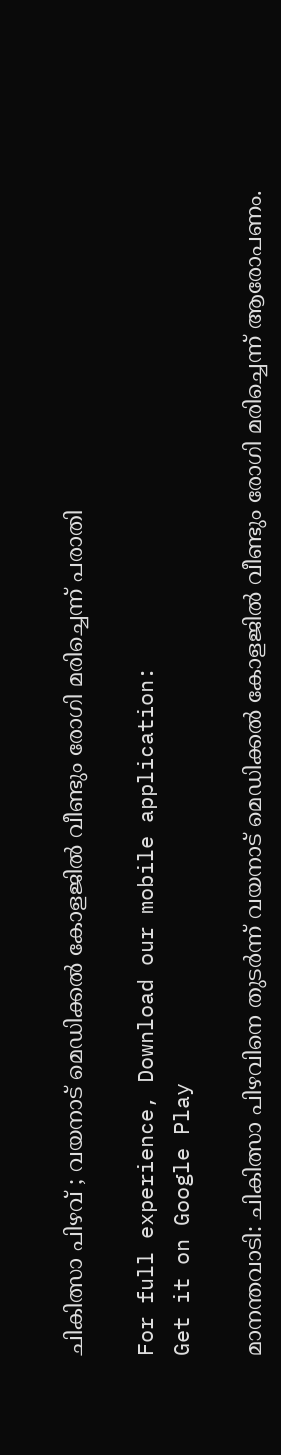ചികിത്സാ പിഴവ് ; വയനാട് മെഡിക്കല്‍ കോളജില്‍ വീണ്ടും രോഗി മരിച്ചെന്ന് പരാതി

For full experience, Download our mobile application:
Get it on Google Play

മാനന്തവാടി: ചികിത്സാ പിഴവിനെ തുടര്‍ന്ന് വയനാട് മെഡിക്കല്‍ കോളജില്‍ വീണ്ടും രോഗി മരിച്ചെന്ന് ആരോപണം.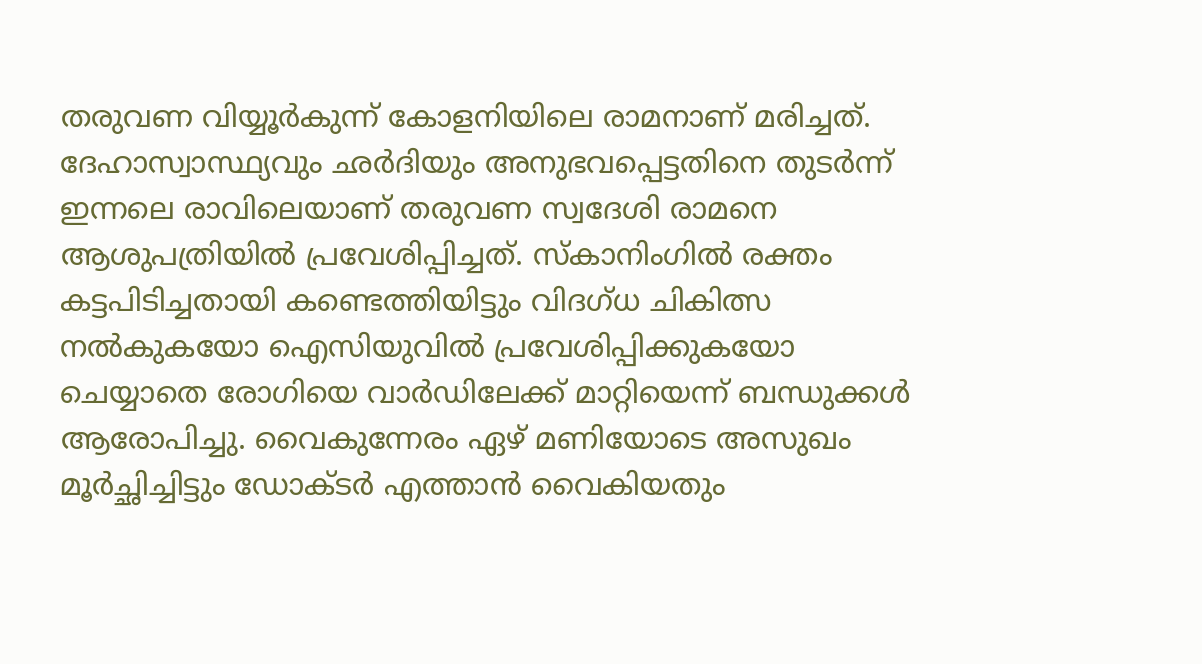തരുവണ വിയ്യൂര്‍കുന്ന് കോളനിയിലെ രാമനാണ് മരിച്ചത്. ദേഹാസ്വാസ്ഥ്യവും ഛര്‍ദിയും അനുഭവപ്പെട്ടതിനെ തുടര്‍ന്ന് ഇന്നലെ രാവിലെയാണ് തരുവണ സ്വദേശി രാമനെ ആശുപത്രിയില്‍ പ്രവേശിപ്പിച്ചത്. സ്‌കാനിംഗില്‍ രക്തം കട്ടപിടിച്ചതായി കണ്ടെത്തിയിട്ടും വിദഗ്ധ ചികിത്സ നല്‍കുകയോ ഐസിയുവില്‍ പ്രവേശിപ്പിക്കുകയോ ചെയ്യാതെ രോഗിയെ വാര്‍ഡിലേക്ക് മാറ്റിയെന്ന് ബന്ധുക്കള്‍ ആരോപിച്ചു. വൈകുന്നേരം ഏഴ് മണിയോടെ അസുഖം മൂര്‍ച്ഛിച്ചിട്ടും ഡോക്ടര്‍ എത്താന്‍ വൈകിയതും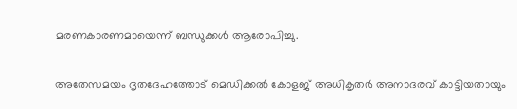മരണകാരണമായെന്ന് ബന്ധുക്കള്‍ ആരോപിച്ചു.

അതേസമയം ദൃതദേഹത്തോട് മെഡിക്കല്‍ കോളജ് അധികൃതര്‍ അനാദരവ് കാട്ടിയതായും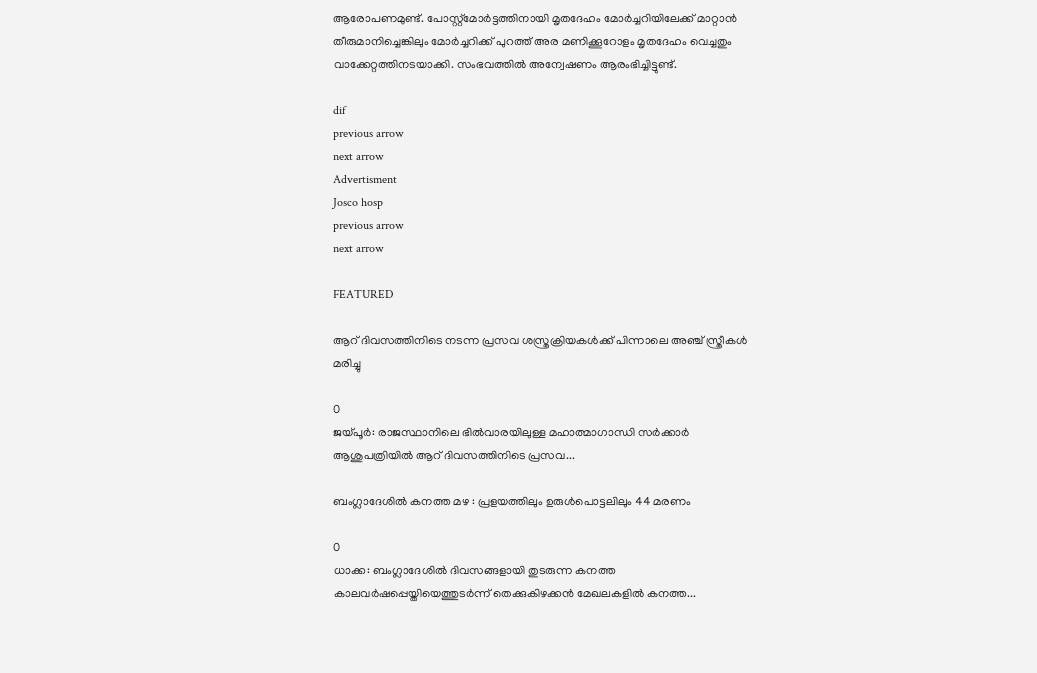ആരോപണമുണ്ട്. പോസ്റ്റ്മോര്‍ട്ടത്തിനായി മൃതദേഹം മോര്‍ച്ചറിയിലേക്ക് മാറ്റാന്‍ തീരുമാനിച്ചെങ്കിലും മോര്‍ച്ചറിക്ക് പുറത്ത് അര മണിക്കൂറോളം മൃതദേഹം വെച്ചതും വാക്കേറ്റത്തിനടയാക്കി. സംഭവത്തില്‍ അന്വേഷണം ആരംഭിച്ചിട്ടുണ്ട്.

dif
previous arrow
next arrow
Advertisment
Josco hosp
previous arrow
next arrow

FEATURED

ആറ് ദിവസത്തിനിടെ നടന്ന പ്രസവ ശസ്ത്രക്രിയകൾക്ക് പിന്നാലെ അഞ്ച് സ്ത്രീകൾ മരിച്ചു

0
ജയ്പൂർ: രാജസ്ഥാനിലെ ഭിൽവാരയിലുള്ള മഹാത്മാഗാന്ധി സർക്കാർ ആശുപത്രിയിൽ ആറ് ദിവസത്തിനിടെ പ്രസവ...

ബംഗ്ലാദേശിൽ കനത്ത മഴ : പ്രളയത്തിലും ഉരുൾപൊട്ടലിലും 44 മരണം

0
ധാക്ക: ബംഗ്ലാദേശിൽ ദിവസങ്ങളായി തുടരുന്ന കനത്ത കാലവർഷപ്പെയ്തിയെത്തുടർന്ന് തെക്കുകിഴക്കൻ മേഖലകളിൽ കനത്ത...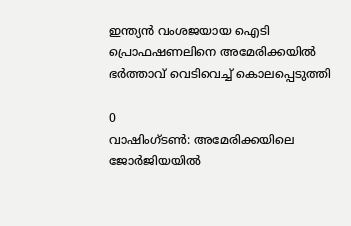ഇന്ത്യൻ വംശജയായ ഐടി പ്രൊഫഷണലിനെ അമേരിക്കയിൽ ഭർത്താവ് വെടിവെച്ച് കൊലപ്പെടുത്തി

0
വാഷിംഗ്ടൺ: അമേരിക്കയിലെ ജോർജിയയിൽ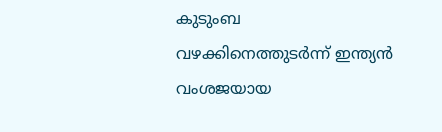കുടുംബ വഴക്കിനെത്തുടർന്ന് ഇന്ത്യൻ വംശജയായ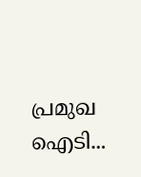പ്രമുഖ ഐടി...